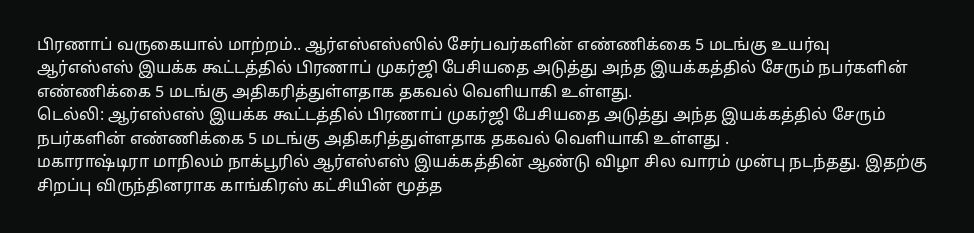பிரணாப் வருகையால் மாற்றம்.. ஆர்எஸ்எஸ்ஸில் சேர்பவர்களின் எண்ணிக்கை 5 மடங்கு உயர்வு
ஆர்எஸ்எஸ் இயக்க கூட்டத்தில் பிரணாப் முகர்ஜி பேசியதை அடுத்து அந்த இயக்கத்தில் சேரும் நபர்களின் எண்ணிக்கை 5 மடங்கு அதிகரித்துள்ளதாக தகவல் வெளியாகி உள்ளது.
டெல்லி: ஆர்எஸ்எஸ் இயக்க கூட்டத்தில் பிரணாப் முகர்ஜி பேசியதை அடுத்து அந்த இயக்கத்தில் சேரும் நபர்களின் எண்ணிக்கை 5 மடங்கு அதிகரித்துள்ளதாக தகவல் வெளியாகி உள்ளது .
மகாராஷ்டிரா மாநிலம் நாக்பூரில் ஆர்எஸ்எஸ் இயக்கத்தின் ஆண்டு விழா சில வாரம் முன்பு நடந்தது. இதற்கு சிறப்பு விருந்தினராக காங்கிரஸ் கட்சியின் மூத்த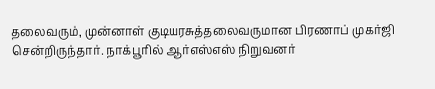தலைவரும், முன்னாள் குடியரசுத்தலைவருமான பிரணாப் முகர்ஜி சென்றிருந்தார். நாக்பூரில் ஆர்எஸ்எஸ் நிறுவனர்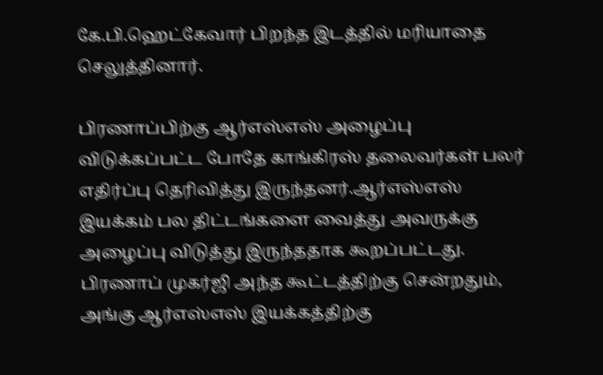கே.பி.ஹெட்கேவார் பிறந்த இடத்தில் மரியாதை செலுத்தினார்.

பிரணாப்பிற்கு ஆர்எஸ்எஸ் அழைப்பு விடுக்கப்பட்ட போதே காங்கிரஸ் தலைவர்கள் பலர் எதிர்ப்பு தெரிவித்து இருந்தனர்.ஆர்எஸ்எஸ் இயக்கம் பல திட்டங்களை வைத்து அவருக்கு அழைப்பு விடுத்து இருந்ததாக கூறப்பட்டது. பிரணாப் முகர்ஜி அந்த கூட்டத்திற்கு சென்றதும், அங்கு ஆர்எஸ்எஸ் இயக்கத்திற்கு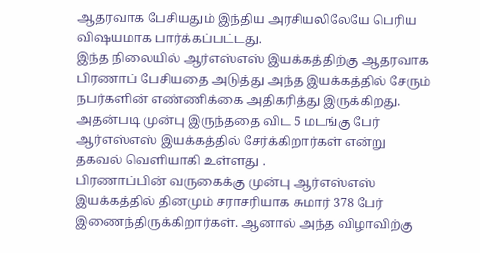ஆதரவாக பேசியதும் இந்திய அரசியலிலேயே பெரிய விஷயமாக பார்க்கப்பட்டது.
இந்த நிலையில் ஆர்எஸ்எஸ் இயக்கத்திற்கு ஆதரவாக பிரணாப் பேசியதை அடுத்து அந்த இயக்கத்தில் சேரும் நபர்களின் எண்ணிக்கை அதிகரித்து இருக்கிறது. அதன்படி முன்பு இருந்ததை விட 5 மடங்கு பேர் ஆர்எஸ்எஸ் இயக்கத்தில் சேர்க்கிறார்கள் என்று தகவல் வெளியாகி உள்ளது .
பிரணாப்பின் வருகைக்கு முன்பு ஆர்எஸ்எஸ் இயக்கத்தில் தினமும் சராசரியாக சுமார் 378 பேர் இணைந்திருக்கிறார்கள். ஆனால் அந்த விழாவிற்கு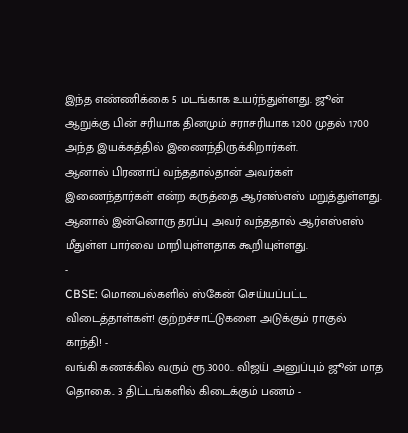இந்த எண்ணிக்கை 5 மடங்காக உயர்ந்துள்ளது. ஜூன் ஆறுக்கு பின் சரியாக தினமும் சராசரியாக 1200 முதல் 1700 அந்த இயக்கத்தில் இணைந்திருக்கிறார்கள்.
ஆனால் பிரணாப் வந்ததால்தான் அவர்கள் இணைந்தார்கள் என்ற கருத்தை ஆர்எஸ்எஸ் மறுத்துள்ளது. ஆனால் இன்னொரு தரப்பு அவர் வந்ததால் ஆர்எஸ்எஸ் மீதுள்ள பார்வை மாறியுள்ளதாக கூறியுள்ளது.
-
CBSE: மொபைல்களில் ஸ்கேன் செய்யப்பட்ட விடைத்தாள்கள்! குற்றச்சாட்டுகளை அடுக்கும் ராகுல் காந்தி! -
வங்கி கணக்கில் வரும் ரூ.3000.. விஜய் அனுப்பும் ஜூன் மாத தொகை.. 3 திட்டங்களில் கிடைக்கும் பணம் -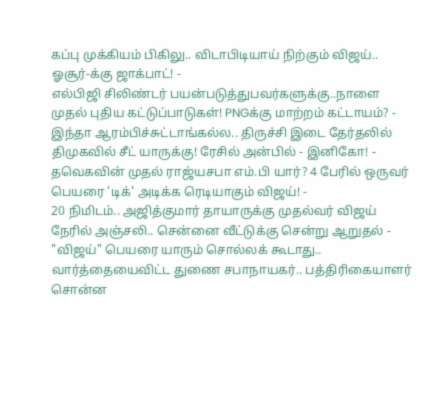கப்பு முக்கியம் பிகிலு.. விடாபிடியாய் நிற்கும் விஜய்.. ஓசூர்-க்கு ஜாக்பாட்! -
எல்பிஜி சிலிண்டர் பயன்படுத்துபவர்களுக்கு..நாளை முதல் புதிய கட்டுப்பாடுகள்! PNGக்கு மாற்றம் கட்டாயம்? -
இந்தா ஆரம்பிச்சுட்டாங்கல்ல.. திருச்சி இடை தேர்தலில் திமுகவில் சீட் யாருக்கு! ரேசில் அன்பில் - இனிகோ! -
தவெகவின் முதல் ராஜ்யசபா எம்.பி யார்? 4 பேரில் ஒருவர் பெயரை 'டிக்' அடிக்க ரெடியாகும் விஜய்! -
20 நிமிடம்.. அஜித்குமார் தாயாருக்கு முதல்வர் விஜய் நேரில் அஞ்சலி.. சென்னை வீட்டுக்கு சென்று ஆறுதல் -
"விஜய்" பெயரை யாரும் சொல்லக் கூடாது.. வார்த்தையைவிட்ட துணை சபாநாயகர்.. பத்திரிகையாளர் சொன்ன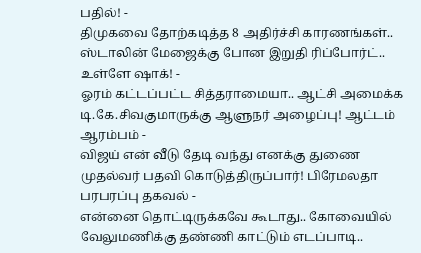பதில்! -
திமுகவை தோற்கடித்த 8 அதிர்ச்சி காரணங்கள்.. ஸ்டாலின் மேஜைக்கு போன இறுதி ரிப்போர்ட்.. உள்ளே ஷாக்! -
ஓரம் கட்டப்பட்ட சித்தராமையா.. ஆட்சி அமைக்க டி.கே.சிவகுமாருக்கு ஆளுநர் அழைப்பு! ஆட்டம் ஆரம்பம் -
விஜய் என் வீடு தேடி வந்து எனக்கு துணை முதல்வர் பதவி கொடுத்திருப்பார்! பிரேமலதா பரபரப்பு தகவல் -
என்னை தொட்டிருக்கவே கூடாது.. கோவையில் வேலுமணிக்கு தண்ணி காட்டும் எடப்பாடி..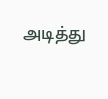அடித்து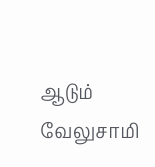ஆடும் வேலுசாமி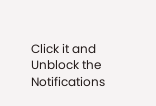Click it and Unblock the Notifications